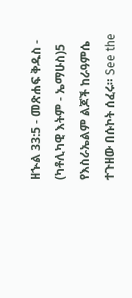ዘኍል 33:5 - መጽሐፍ ቅዱስ - (ካቶሊካዊ እትም - ኤማሁስ)5 የእስራኤልም ልጆች ከራዓምሴ ተጉዘው በሱኮት ሰፈሩ። See the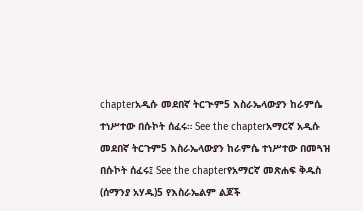chapterአዲሱ መደበኛ ትርጒም5 እስራኤላውያን ከራምሴ ተነሥተው በሱኮት ሰፈሩ። See the chapterአማርኛ አዲሱ መደበኛ ትርጉም5 እስራኤላውያን ከራምሴ ተነሥተው በመጓዝ በሱኮት ሰፈሩ፤ See the chapterየአማርኛ መጽሐፍ ቅዱስ (ሰማንያ አሃዱ)5 የእስራኤልም ልጆች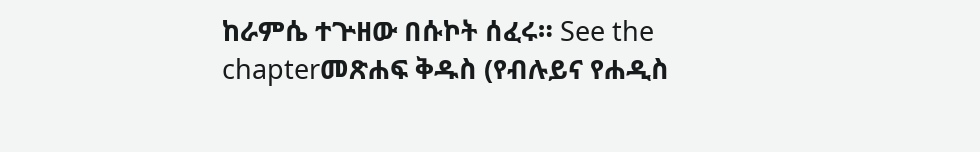ከራምሴ ተጕዘው በሱኮት ሰፈሩ። See the chapterመጽሐፍ ቅዱስ (የብሉይና የሐዲስ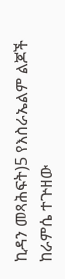ኪዳን መጻሕፍት)5 የእስራኤልም ልጆች ከራምሴ ተጕዘው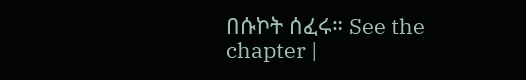በሱኮት ሰፈሩ። See the chapter |